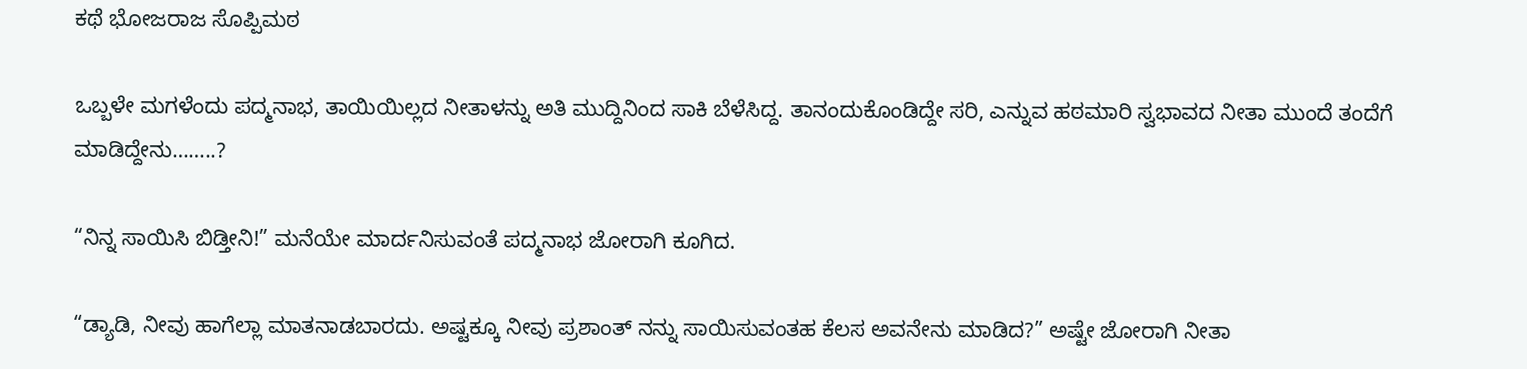ಕಥೆ ಭೋಜರಾಜ ಸೊಪ್ಪಿಮಠ

ಒಬ್ಬಳೇ ಮಗಳೆಂದು ಪದ್ಮನಾಭ, ತಾಯಿಯಿಲ್ಲದ ನೀತಾಳನ್ನು ಅತಿ ಮುದ್ದಿನಿಂದ ಸಾಕಿ ಬೆಳೆಸಿದ್ದ. ತಾನಂದುಕೊಂಡಿದ್ದೇ ಸರಿ, ಎನ್ನುವ ಹಠಮಾರಿ ಸ್ವಭಾವದ ನೀತಾ ಮುಂದೆ ತಂದೆಗೆ ಮಾಡಿದ್ದೇನು……..?

“ನಿನ್ನ ಸಾಯಿಸಿ ಬಿಡ್ತೀನಿ!” ಮನೆಯೇ ಮಾರ್ದನಿಸುವಂತೆ ಪದ್ಮನಾಭ ಜೋರಾಗಿ ಕೂಗಿದ.

“ಡ್ಯಾಡಿ, ನೀವು ಹಾಗೆಲ್ಲಾ ಮಾತನಾಡಬಾರದು. ಅಷ್ಟಕ್ಕೂ ನೀವು ಪ್ರಶಾಂತ್‌ ನನ್ನು ಸಾಯಿಸುವಂತಹ ಕೆಲಸ ಅವನೇನು ಮಾಡಿದ?” ಅಷ್ಟೇ ಜೋರಾಗಿ ನೀತಾ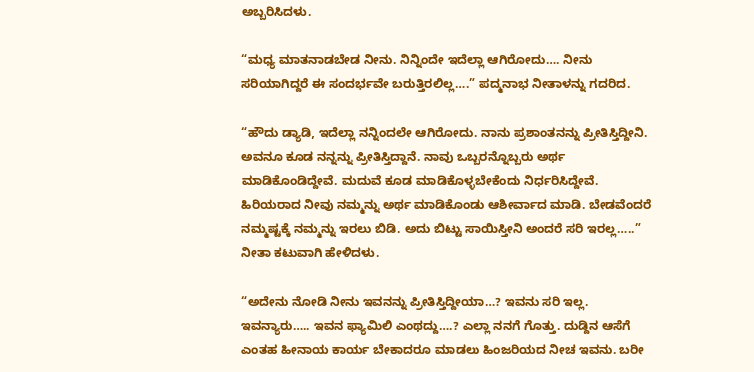ಅಬ್ಬರಿಸಿದಳು.

“ಮಧ್ಯ ಮಾತನಾಡಬೇಡ ನೀನು. ನಿನ್ನಿಂದೇ ಇದೆಲ್ಲಾ ಆಗಿರೋದು…. ನೀನು ಸರಿಯಾಗಿದ್ದರೆ ಈ ಸಂದರ್ಭವೇ ಬರುತ್ತಿರಲಿಲ್ಲ….” ಪದ್ಮನಾಭ ನೀತಾಳನ್ನು ಗದರಿದ.

“ಹೌದು ಡ್ಯಾಡಿ, ಇದೆಲ್ಲಾ ನನ್ನಿಂದಲೇ ಆಗಿರೋದು. ನಾನು ಪ್ರಶಾಂತನನ್ನು ಪ್ರೀತಿಸ್ತಿದ್ದೀನಿ. ಅವನೂ ಕೂಡ ನನ್ನನ್ನು ಪ್ರೀತಿಸ್ತಿದ್ದಾನೆ. ನಾವು ಒಬ್ಬರನ್ನೊಬ್ಬರು ಅರ್ಥ ಮಾಡಿಕೊಂಡಿದ್ದೇವೆ. ಮದುವೆ ಕೂಡ ಮಾಡಿಕೊಳ್ಳಬೇಕೆಂದು ನಿರ್ಧರಿಸಿದ್ದೇವೆ. ಹಿರಿಯರಾದ ನೀವು ನಮ್ಮನ್ನು ಅರ್ಥ ಮಾಡಿಕೊಂಡು ಆಶೀರ್ವಾದ ಮಾಡಿ. ಬೇಡವೆಂದರೆ ನಮ್ಮಷ್ಟಕ್ಕೆ ನಮ್ಮನ್ನು ಇರಲು ಬಿಡಿ. ಅದು ಬಿಟ್ಟು ಸಾಯಿಸ್ತೀನಿ ಅಂದರೆ ಸರಿ ಇರಲ್ಲ…..” ನೀತಾ ಕಟುವಾಗಿ ಹೇಳಿದಳು.

“ಅದೇನು ನೋಡಿ ನೀನು ಇವನನ್ನು ಪ್ರೀತಿಸ್ತಿದ್ದೀಯಾ…? ಇವನು ಸರಿ ಇಲ್ಲ. ಇವನ್ಯಾರು….. ಇವನ ಫ್ಯಾಮಿಲಿ ಎಂಥದ್ದು….? ಎಲ್ಲಾ ನನಗೆ ಗೊತ್ತು. ದುಡ್ದಿನ ಆಸೆಗೆ ಎಂತಹ ಹೀನಾಯ ಕಾರ್ಯ ಬೇಕಾದರೂ ಮಾಡಲು ಹಿಂಜರಿಯದ ನೀಚ ಇವನು. ಬರೀ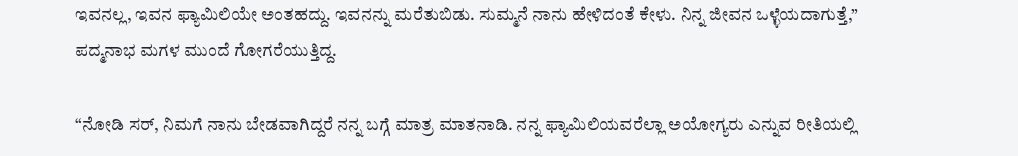ಇವನಲ್ಲ, ಇವನ ಫ್ಯಾಮಿಲಿಯೇ ಅಂತಹದ್ದು. ಇವನನ್ನು ಮರೆತುಬಿಡು. ಸುಮ್ಮನೆ ನಾನು ಹೇಳಿದಂತೆ ಕೇಳು. ನಿನ್ನ ಜೀವನ ಒಳ್ಳೆಯದಾಗುತ್ತೆ,” ಪದ್ಮನಾಭ ಮಗಳ ಮುಂದೆ ಗೋಗರೆಯುತ್ತಿದ್ದ.

“ನೋಡಿ ಸರ್‌, ನಿಮಗೆ ನಾನು ಬೇಡವಾಗಿದ್ದರೆ ನನ್ನ ಬಗ್ಗೆ ಮಾತ್ರ ಮಾತನಾಡಿ. ನನ್ನ ಫ್ಯಾಮಿಲಿಯವರೆಲ್ಲಾ ಅಯೋಗ್ಯರು ಎನ್ನುವ ರೀತಿಯಲ್ಲಿ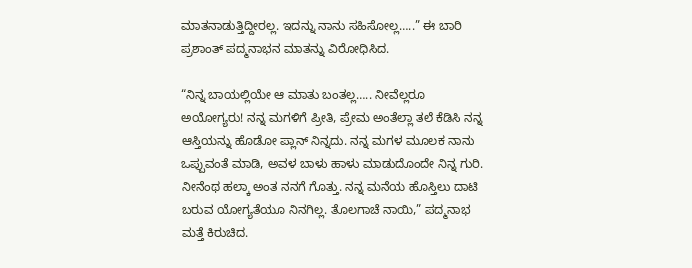ಮಾತನಾಡುತ್ತಿದ್ದೀರಲ್ಲ. ಇದನ್ನು ನಾನು ಸಹಿಸೋಲ್ಲ…..” ಈ ಬಾರಿ ಪ್ರಶಾಂತ್‌ ಪದ್ಮನಾಭನ ಮಾತನ್ನು ವಿರೋಧಿಸಿದ.

“ನಿನ್ನ ಬಾಯಲ್ಲಿಯೇ ಆ ಮಾತು ಬಂತಲ್ಲ….. ನೀವೆಲ್ಲರೂ ಅಯೋಗ್ಯರು! ನನ್ನ ಮಗಳಿಗೆ ಪ್ರೀತಿ, ಪ್ರೇಮ ಅಂತೆಲ್ಲಾ ತಲೆ ಕೆಡಿಸಿ ನನ್ನ ಆಸ್ತಿಯನ್ನು ಹೊಡೋ ಪ್ಲಾನ್‌ ನಿನ್ನದು. ನನ್ನ ಮಗಳ ಮೂಲಕ ನಾನು ಒಪ್ಪುವಂತೆ ಮಾಡಿ, ಅವಳ ಬಾಳು ಹಾಳು ಮಾಡುದೊಂದೇ ನಿನ್ನ ಗುರಿ. ನೀನೆಂಥ ಹಲ್ಕಾ ಅಂತ ನನಗೆ ಗೊತ್ತು. ನನ್ನ ಮನೆಯ ಹೊಸ್ತಿಲು ದಾಟಿ ಬರುವ ಯೋಗ್ಯತೆಯೂ ನಿನಗಿಲ್ಲ. ತೊಲಗಾಚೆ ನಾಯಿ,” ಪದ್ಮನಾಭ ಮತ್ತೆ ಕಿರುಚಿದ.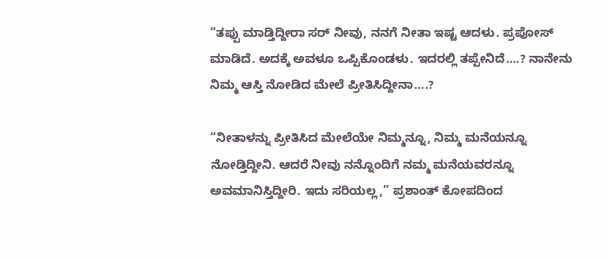“ತಪ್ಪು ಮಾಡ್ತಿದ್ದೀರಾ ಸರ್‌ ನೀವು, ನನಗೆ ನೀತಾ ಇಷ್ಟ ಆದಳು. ಪ್ರಪೋಸ್‌ ಮಾಡಿದೆ. ಅದಕ್ಕೆ ಅವಳೂ ಒಪ್ಪಿಕೊಂಡಳು. ಇದರಲ್ಲಿ ತಪ್ಪೇನಿದೆ….? ನಾನೇನು ನಿಮ್ಮ ಆಸ್ತಿ ನೋಡಿದ ಮೇಲೆ ಪ್ರೀತಿಸಿದ್ದೀನಾ….?

“ನೀತಾಳನ್ನು ಪ್ರೀತಿಸಿದ ಮೇಲೆಯೇ ನಿಮ್ಮನ್ನೂ, ನಿಮ್ಮ ಮನೆಯನ್ನೂ ನೋಡ್ತಿದ್ದೀನಿ. ಆದರೆ ನೀವು ನನ್ನೊಂದಿಗೆ ನಮ್ಮ ಮನೆಯವರನ್ನೂ ಅವಮಾನಿಸ್ತಿದ್ದೀರಿ. ಇದು ಸರಿಯಲ್ಲ,” ಪ್ರಶಾಂತ್‌ ಕೋಪದಿಂದ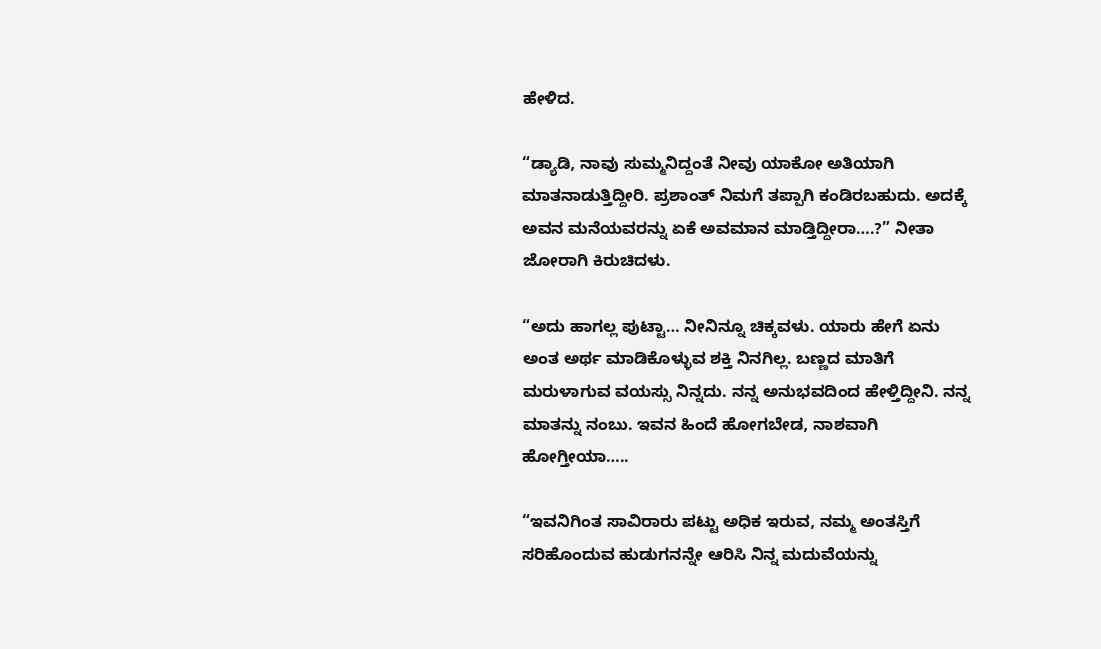ಹೇಳಿದ.

“ಡ್ಯಾಡಿ, ನಾವು ಸುಮ್ಮನಿದ್ದಂತೆ ನೀವು ಯಾಕೋ ಅತಿಯಾಗಿ ಮಾತನಾಡುತ್ತಿದ್ದೀರಿ. ಪ್ರಶಾಂತ್‌ ನಿಮಗೆ ತಪ್ಪಾಗಿ ಕಂಡಿರಬಹುದು. ಅದಕ್ಕೆ ಅವನ ಮನೆಯವರನ್ನು ಏಕೆ ಅವಮಾನ ಮಾಡ್ತಿದ್ದೀರಾ….?” ನೀತಾ ಜೋರಾಗಿ ಕಿರುಚಿದಳು.

“ಅದು ಹಾಗಲ್ಲ ಪುಟ್ಟಾ… ನೀನಿನ್ನೂ ಚಿಕ್ಕವಳು. ಯಾರು ಹೇಗೆ ಏನು ಅಂತ ಅರ್ಥ ಮಾಡಿಕೊಳ್ಳುವ ಶಕ್ತಿ ನಿನಗಿಲ್ಲ. ಬಣ್ಣದ ಮಾತಿಗೆ ಮರುಳಾಗುವ ವಯಸ್ಸು ನಿನ್ನದು. ನನ್ನ ಅನುಭವದಿಂದ ಹೇಳ್ತಿದ್ದೀನಿ. ನನ್ನ ಮಾತನ್ನು ನಂಬು. ಇವನ ಹಿಂದೆ ಹೋಗಬೇಡ, ನಾಶವಾಗಿ ಹೋಗ್ತೀಯಾ…..

“ಇವನಿಗಿಂತ ಸಾವಿರಾರು ಪಟ್ಟು ಅಧಿಕ ಇರುವ, ನಮ್ಮ ಅಂತಸ್ತಿಗೆ ಸರಿಹೊಂದುವ ಹುಡುಗನನ್ನೇ ಆರಿಸಿ ನಿನ್ನ ಮದುವೆಯನ್ನು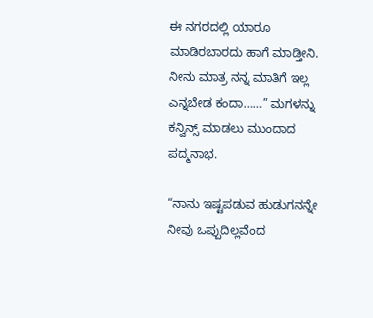ಈ ನಗರದಲ್ಲಿ ಯಾರೂ ಮಾಡಿರಬಾರದು ಹಾಗೆ ಮಾಡ್ತೀನಿ. ನೀನು ಮಾತ್ರ ನನ್ನ ಮಾತಿಗೆ ಇಲ್ಲ ಎನ್ನಬೇಡ ಕಂದಾ……” ಮಗಳನ್ನು ಕನ್ವಿನ್ಸ್ ಮಾಡಲು ಮುಂದಾದ ಪದ್ಮನಾಭ.

“ನಾನು ಇಷ್ಟಪಡುವ ಹುಡುಗನನ್ನೇ ನೀವು ಒಪ್ಪುದಿಲ್ಲವೆಂದ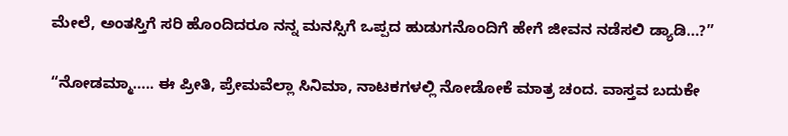ಮೇಲೆ, ಅಂತಸ್ತಿಗೆ ಸರಿ ಹೊಂದಿದರೂ ನನ್ನ ಮನಸ್ಸಿಗೆ ಒಪ್ಪದ ಹುಡುಗನೊಂದಿಗೆ ಹೇಗೆ ಜೀವನ ನಡೆಸಲಿ ಡ್ಯಾಡಿ…?”

“ನೋಡಮ್ಮಾ….. ಈ ಪ್ರೀತಿ, ಪ್ರೇಮವೆಲ್ಲಾ ಸಿನಿಮಾ, ನಾಟಕಗಳಲ್ಲಿ ನೋಡೋಕೆ ಮಾತ್ರ ಚಂದ. ವಾಸ್ತವ ಬದುಕೇ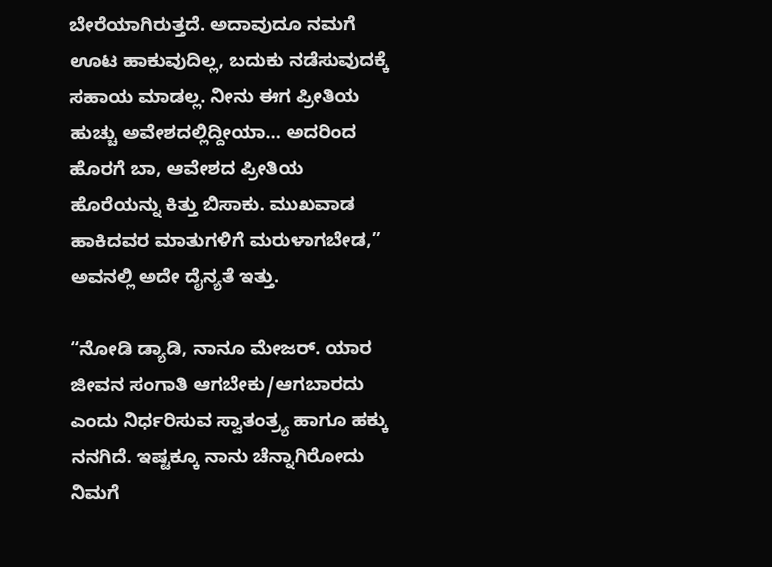ಬೇರೆಯಾಗಿರುತ್ತದೆ. ಅದಾವುದೂ ನಮಗೆ ಊಟ ಹಾಕುವುದಿಲ್ಲ, ಬದುಕು ನಡೆಸುವುದಕ್ಕೆ ಸಹಾಯ ಮಾಡಲ್ಲ. ನೀನು ಈಗ ಪ್ರೀತಿಯ ಹುಚ್ಚು ಅವೇಶದಲ್ಲಿದ್ದೀಯಾ… ಅದರಿಂದ ಹೊರಗೆ ಬಾ, ಆವೇಶದ ಪ್ರೀತಿಯ ಹೊರೆಯನ್ನು ಕಿತ್ತು ಬಿಸಾಕು. ಮುಖವಾಡ ಹಾಕಿದವರ ಮಾತುಗಳಿಗೆ ಮರುಳಾಗಬೇಡ,” ಅವನಲ್ಲಿ ಅದೇ ದೈನ್ಯತೆ ಇತ್ತು.

“ನೋಡಿ ಡ್ಯಾಡಿ, ನಾನೂ ಮೇಜರ್‌. ಯಾರ ಜೀವನ ಸಂಗಾತಿ ಆಗಬೇಕು/ಆಗಬಾರದು ಎಂದು ನಿರ್ಧರಿಸುವ ಸ್ವಾತಂತ್ರ್ಯ ಹಾಗೂ ಹಕ್ಕು ನನಗಿದೆ. ಇಷ್ಟಕ್ಕೂ ನಾನು ಚೆನ್ನಾಗಿರೋದು ನಿಮಗೆ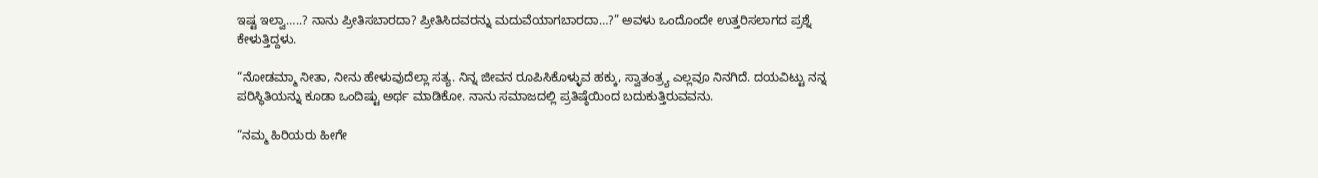ಇಷ್ಟ ಇಲ್ವಾ…..? ನಾನು ಪ್ರೀತಿಸಬಾರದಾ? ಪ್ರೀತಿಸಿದವರನ್ನು ಮದುವೆಯಾಗಬಾರದಾ…?” ಅವಳು ಒಂದೊಂದೇ ಉತ್ತರಿಸಲಾಗದ ಪ್ರಶ್ನೆ ಕೇಳುತ್ತಿದ್ದಳು.

“ನೋಡಮ್ಮಾ ನೀತಾ, ನೀನು ಹೇಳುವುದೆಲ್ಲಾ ಸತ್ಯ. ನಿನ್ನ ಜೀವನ ರೂಪಿಸಿಕೊಳ್ಳುವ ಹಕ್ಕು, ಸ್ವಾತಂತ್ರ್ಯ ಎಲ್ಲವೂ ನಿನಗಿದೆ. ದಯವಿಟ್ಟು ನನ್ನ ಪರಿಸ್ಥಿತಿಯನ್ನು ಕೂಡಾ ಒಂದಿಷ್ಟು ಅರ್ಥ ಮಾಡಿಕೋ. ನಾನು ಸಮಾಜದಲ್ಲಿ ಪ್ರತಿಷ್ಠೆಯಿಂದ ಬದುಕುತ್ತಿರುವವನು.

“ನಮ್ಮ ಹಿರಿಯರು ಹೀಗೇ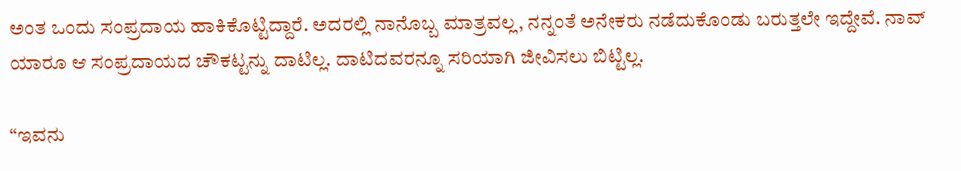ಅಂತ ಒಂದು ಸಂಪ್ರದಾಯ ಹಾಕಿಕೊಟ್ಟಿದ್ದಾರೆ. ಅದರಲ್ಲಿ ನಾನೊಬ್ಬ ಮಾತ್ರವಲ್ಲ, ನನ್ನಂತೆ ಅನೇಕರು ನಡೆದುಕೊಂಡು ಬರುತ್ತಲೇ ಇದ್ದೇವೆ. ನಾವ್ ಯಾರೂ ಆ ಸಂಪ್ರದಾಯದ ಚೌಕಟ್ಟನ್ನು ದಾಟಿಲ್ಲ. ದಾಟಿದವರನ್ನೂ ಸರಿಯಾಗಿ ಜೀವಿಸಲು ಬಿಟ್ಟಿಲ್ಲ.

“ಇವನು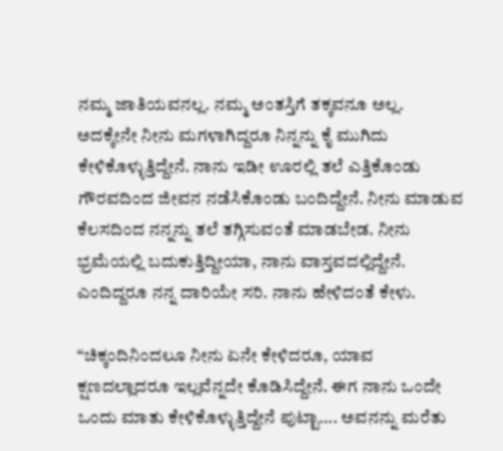ನಮ್ಮ ಜಾತಿಯವನಲ್ಲ. ನಮ್ಮ ಅಂತಸ್ತಿಗೆ ತಕ್ಕವನೂ ಅಲ್ಲ. ಅದಕ್ಕೇನೇ ನೀನು ಮಗಳಾಗಿದ್ದರೂ ನಿನ್ನನ್ನು ಕೈ ಮುಗಿದು ಕೇಳಿಕೊಳ್ಳುತ್ತಿದ್ದೇನೆ. ನಾನು ಇಡೀ ಊರಲ್ಲಿ ತಲೆ ಎತ್ತಿಕೊಂಡು ಗೌರವದಿಂದ ಜೀವನ ನಡೆಸಿಕೊಂಡು ಬಂದಿದ್ದೇನೆ. ನೀನು ಮಾಡುವ ಕೆಲಸದಿಂದ ನನ್ನನ್ನು ತಲೆ ತಗ್ಗಿಸುವಂತೆ ಮಾಡಬೇಡ. ನೀನು ಭ್ರಮೆಯಲ್ಲಿ ಬದುಕುತ್ತಿದ್ದೀಯಾ, ನಾನು ವಾಸ್ತವದಲ್ಲಿದ್ದೇನೆ. ಎಂದಿದ್ದರೂ ನನ್ನ ದಾರಿಯೇ ಸರಿ. ನಾನು ಹೇಳಿದಂತೆ ಕೇಳು.

“ಚಿಕ್ಕಂದಿನಿಂದಲೂ ನೀನು ಏನೇ ಕೇಳಿದರೂ, ಯಾವ ಕ್ಷಣದಲ್ಲಾದರೂ ಇಲ್ಲವೆನ್ನದೇ ಕೊಡಿಸಿದ್ದೇನೆ. ಈಗ ನಾನು ಒಂದೇ ಒಂದು ಮಾತು ಕೇಳಿಕೊಳ್ಳುತ್ತಿದ್ದೇನೆ ಪುಟ್ಟಾ…. ಅವನನ್ನು ಮರೆತು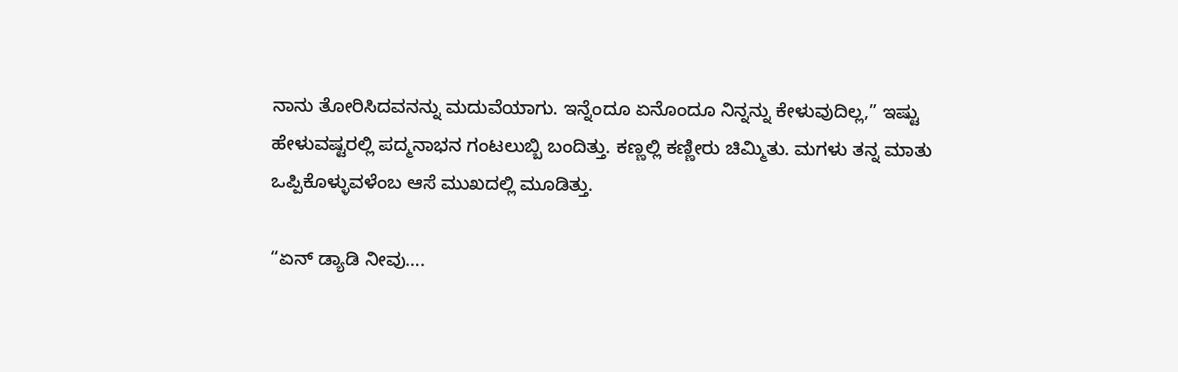ನಾನು ತೋರಿಸಿದವನನ್ನು ಮದುವೆಯಾಗು. ಇನ್ನೆಂದೂ ಏನೊಂದೂ ನಿನ್ನನ್ನು ಕೇಳುವುದಿಲ್ಲ,” ಇಷ್ಟು ಹೇಳುವಷ್ಟರಲ್ಲಿ ಪದ್ಮನಾಭನ ಗಂಟಲುಬ್ಬಿ ಬಂದಿತ್ತು. ಕಣ್ಣಲ್ಲಿ ಕಣ್ಣೀರು ಚಿಮ್ಮಿತು. ಮಗಳು ತನ್ನ ಮಾತು ಒಪ್ಪಿಕೊಳ್ಳುವಳೆಂಬ ಆಸೆ ಮುಖದಲ್ಲಿ ಮೂಡಿತ್ತು.

“ಏನ್‌ ಡ್ಯಾಡಿ ನೀವು….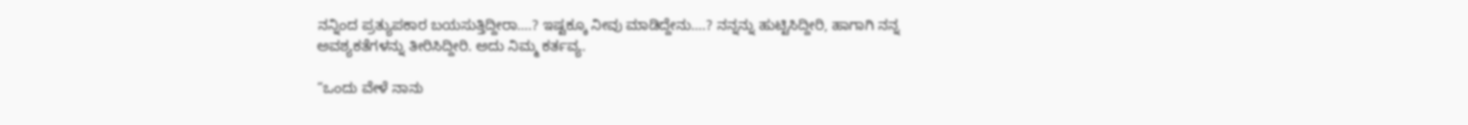ನನ್ನಿಂದ ಪ್ರತ್ಯುಪಕಾರ ಬಯಸುತ್ತಿದ್ದೀರಾ….? ಇಷ್ಟಕ್ಕೂ ನೀವು ಮಾಡಿದ್ದೇನು….? ನನ್ನನ್ನು ಹುಟ್ಟಿಸಿದ್ದೀರಿ, ಹಾಗಾಗಿ ನನ್ನ ಅವಶ್ಯಕತೆಗಳನ್ನು ತೀರಿಸಿದ್ದೀರಿ. ಅದು ನಿಮ್ಮ ಕರ್ತವ್ಯ.

“ಒಂದು ವೇಳೆ ನಾನು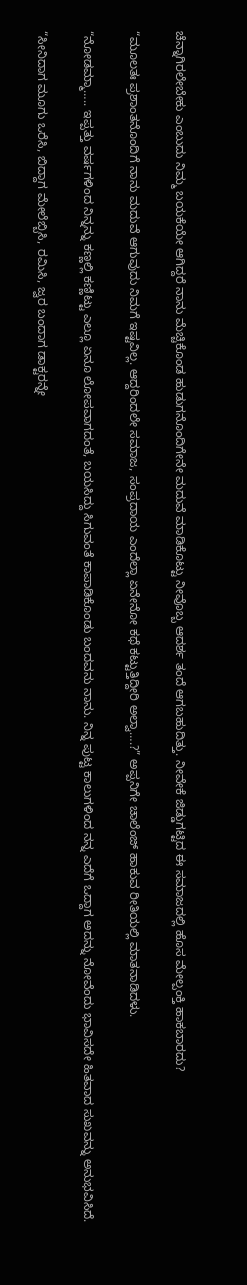ಚೆನ್ನಾಗಿರಲೇಬೇಕು ಎಂಬುದು ನಿಮ್ಮ ಬಯಕೆಯೇ ಆಗಿದ್ದರೆ ನಾನು ಮೆಚ್ಚಿಕೊಂಡ ಹುಡುಗನೊಂದಿಗೇನೇ ಮದುವೆ ಮಾಡಿಕೊಟ್ಟು ನೀವೊಬ್ಬ ಆದರ್ಶ ತಂದೆ ಆಗಬಹುದಿತ್ತು. ನೀವೇಕೆ ಜಿಡ್ಡುಗಟ್ಟಿದ ಈ ಸಮಾಜದಲ್ಲಿ ಹೊಸ ಮೇಲ್ಪಂಕ್ತಿ ಹಾಕಬಾರದು?

“ಮೂಲತಃ ಪ್ರಶಾಂತನೊಂದಿಗೆ ನಾನು ಮದುವೆ ಆಗುವುದು ನಿಮಗೆ ಇಷ್ಟವಿಲ್ಲ. ಆದ್ದರಿಂದಲೇ ಸಮಾಜ, ಸಂಪ್ರದಾಯ ಎಂದೆಲ್ಲಾ ಏನೇನೋ ಕಥೆ ಕಟ್ಟುತ್ತಿದ್ದೀರಿ ಅಲ್ವಾ….?” ಅಪ್ಪನಿಗೇ ಚಾಲೆಂಜ್‌ ಹಾಕುವ ರೀತಿಯಲ್ಲಿ ಮಾತನಾಡಿದಳು.

“ನೋಡಮ್ಮಾ….. ಇಪ್ಪತ್ತು ವರ್ಷಗಳಿಂದ ನಿನ್ನನ್ನು ಕಣ್ಣಲ್ಲಿ ಕಣ್ಣಿಟ್ಟು ಎಲ್ಲೂ ಏನೂ ಲೋಪವಾಗದಂತೆ, ಬಯಸಿದ್ದು ಸಿಗುವಂತೆ ಕಾಪಾಡಿಕೊಂಡು ಬಂದವನು ನಾನು. ನಿನ್ನ ಪುಟ್ಟ ಕಾಲುಗಳಿಂದ ನನ್ನ ಎದೆಗೆ ಒದ್ದಾಗ ಅದನ್ನು ನೋವೆಂದು ಭಾವಿಸದೇ ಹಿತವಾದ ಸುಖವನ್ನು ಅನುಭವಿಸಿದೆ.

“ಸೀನಿದಾಗ ಮೂಗು ಒರೆಸಿ, ಬಿದ್ದಾಗ ಮೇಲೆಬ್ಬಿಸಿ, ರಮಿಸಿ, ಜ್ವರ ಬಂದಾಗ ಡಾಕ್ಟರನ್ನೇ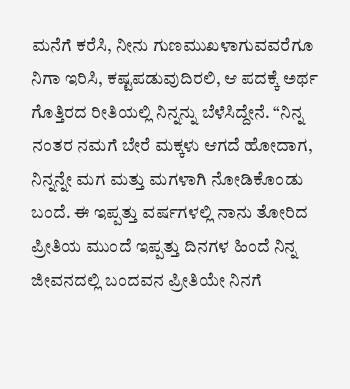ಮನೆಗೆ ಕರೆಸಿ, ನೀನು ಗುಣಮುಖಳಾಗುವವರೆಗೂ ನಿಗಾ ಇರಿಸಿ, ಕಷ್ಟಪಡುವುದಿರಲಿ, ಆ ಪದಕ್ಕೆ ಅರ್ಥ ಗೊತ್ತಿರದ ರೀತಿಯಲ್ಲಿ ನಿನ್ನನ್ನು ಬೆಳೆಸಿದ್ದೇನೆ. “ನಿನ್ನ ನಂತರ ನಮಗೆ ಬೇರೆ ಮಕ್ಕಳು ಆಗದೆ ಹೋದಾಗ, ನಿನ್ನನ್ನೇ ಮಗ ಮತ್ತು ಮಗಳಾಗಿ ನೋಡಿಕೊಂಡು ಬಂದೆ. ಈ ಇಪ್ಪತ್ತು ವರ್ಷಗಳಲ್ಲಿ ನಾನು ತೋರಿದ ಪ್ರೀತಿಯ ಮುಂದೆ ಇಪ್ಪತ್ತು ದಿನಗಳ ಹಿಂದೆ ನಿನ್ನ ಜೀವನದಲ್ಲಿ ಬಂದವನ ಪ್ರೀತಿಯೇ ನಿನಗೆ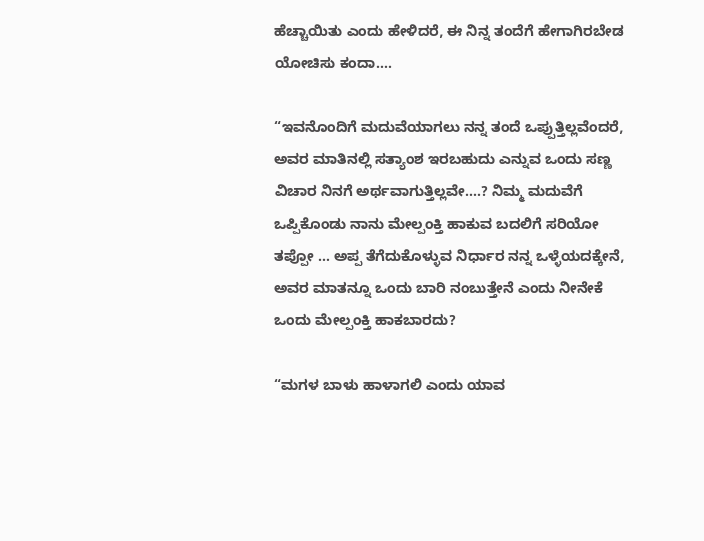ಹೆಚ್ಚಾಯಿತು ಎಂದು ಹೇಳಿದರೆ, ಈ ನಿನ್ನ ತಂದೆಗೆ ಹೇಗಾಗಿರಬೇಡ ಯೋಚಿಸು ಕಂದಾ….

“ಇವನೊಂದಿಗೆ ಮದುವೆಯಾಗಲು ನನ್ನ ತಂದೆ ಒಪ್ಪುತ್ತಿಲ್ಲವೆಂದರೆ, ಅವರ ಮಾತಿನಲ್ಲಿ ಸತ್ಯಾಂಶ ಇರಬಹುದು ಎನ್ನುವ ಒಂದು ಸಣ್ಣ ವಿಚಾರ ನಿನಗೆ ಅರ್ಥವಾಗುತ್ತಿಲ್ಲವೇ….? ನಿಮ್ಮ ಮದುವೆಗೆ ಒಪ್ಪಿಕೊಂಡು ನಾನು ಮೇಲ್ಪಂಕ್ತಿ ಹಾಕುವ ಬದಲಿಗೆ ಸರಿಯೋ ತಪ್ಪೋ … ಅಪ್ಪ ತೆಗೆದುಕೊಳ್ಳುವ ನಿರ್ಧಾರ ನನ್ನ ಒಳ್ಳೆಯದಕ್ಕೇನೆ, ಅವರ ಮಾತನ್ನೂ ಒಂದು ಬಾರಿ ನಂಬುತ್ತೇನೆ ಎಂದು ನೀನೇಕೆ ಒಂದು ಮೇಲ್ಪಂಕ್ತಿ ಹಾಕಬಾರದು?

“ಮಗಳ ಬಾಳು ಹಾಳಾಗಲಿ ಎಂದು ಯಾವ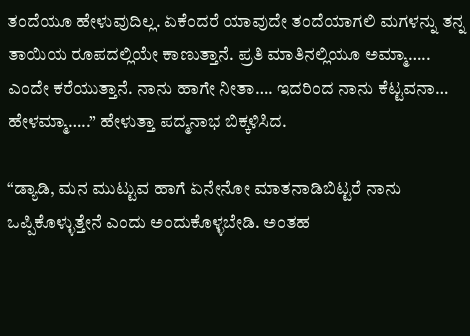ತಂದೆಯೂ ಹೇಳುವುದಿಲ್ಲ. ಏಕೆಂದರೆ ಯಾವುದೇ ತಂದೆಯಾಗಲಿ ಮಗಳನ್ನು ತನ್ನ ತಾಯಿಯ ರೂಪದಲ್ಲಿಯೇ ಕಾಣುತ್ತಾನೆ. ಪ್ರತಿ ಮಾತಿನಲ್ಲಿಯೂ ಅಮ್ಮಾ….. ಎಂದೇ ಕರೆಯುತ್ತಾನೆ. ನಾನು ಹಾಗೇ ನೀತಾ…. ಇದರಿಂದ ನಾನು ಕೆಟ್ಟವನಾ… ಹೇಳಮ್ಮಾ…..” ಹೇಳುತ್ತಾ ಪದ್ಮನಾಭ ಬಿಕ್ಕಳಿಸಿದ.

“ಡ್ಯಾಡಿ, ಮನ ಮುಟ್ಟುವ ಹಾಗೆ ಏನೇನೋ ಮಾತನಾಡಿಬಿಟ್ಟರೆ ನಾನು ಒಪ್ಪಿಕೊಳ್ಳುತ್ತೇನೆ ಎಂದು ಅಂದುಕೊಳ್ಳಬೇಡಿ. ಅಂತಹ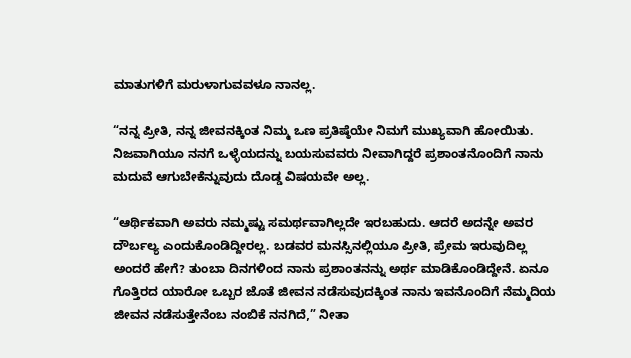ಮಾತುಗಳಿಗೆ ಮರುಳಾಗುವವಳೂ ನಾನಲ್ಲ.

“ನನ್ನ ಪ್ರೀತಿ, ನನ್ನ ಜೀವನಕ್ಕಿಂತ ನಿಮ್ಮ ಒಣ ಪ್ರತಿಷ್ಠೆಯೇ ನಿಮಗೆ ಮುಖ್ಯವಾಗಿ ಹೋಯಿತು. ನಿಜವಾಗಿಯೂ ನನಗೆ ಒಳ್ಳೆಯದನ್ನು ಬಯಸುವವರು ನೀವಾಗಿದ್ದರೆ ಪ್ರಶಾಂತನೊಂದಿಗೆ ನಾನು ಮದುವೆ ಆಗುಬೇಕೆನ್ನುವುದು ದೊಡ್ಡ ವಿಷಯವೇ ಅಲ್ಲ.

“ಆರ್ಥಿಕವಾಗಿ ಅವರು ನಮ್ಮಷ್ಟು ಸಮರ್ಥವಾಗಿಲ್ಲದೇ ಇರಬಹುದು. ಆದರೆ ಅದನ್ನೇ ಅವರ ದೌರ್ಬಲ್ಯ ಎಂದುಕೊಂಡಿದ್ದೀರಲ್ಲ. ಬಡವರ ಮನಸ್ಸಿನಲ್ಲಿಯೂ ಪ್ರೀತಿ, ಪ್ರೇಮ ಇರುವುದಿಲ್ಲ ಅಂದರೆ ಹೇಗೆ? ತುಂಬಾ ದಿನಗಳಿಂದ ನಾನು ಪ್ರಶಾಂತನನ್ನು ಅರ್ಥ ಮಾಡಿಕೊಂಡಿದ್ದೇನೆ. ಏನೂ ಗೊತ್ತಿರದ ಯಾರೋ ಒಬ್ಬರ ಜೊತೆ ಜೀವನ ನಡೆಸುವುದಕ್ಕಿಂತ ನಾನು ಇವನೊಂದಿಗೆ ನೆಮ್ಮದಿಯ ಜೀವನ ನಡೆಸುತ್ತೇನೆಂಬ ನಂಬಿಕೆ ನನಗಿದೆ,” ನೀತಾ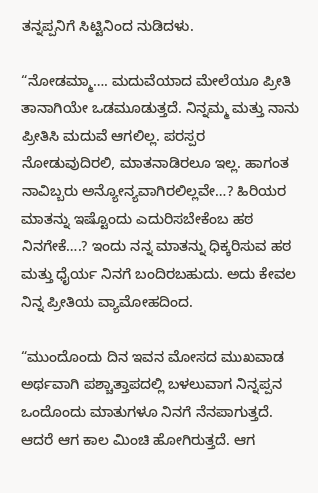ತನ್ನಪ್ಪನಿಗೆ ಸಿಟ್ಟಿನಿಂದ ನುಡಿದಳು.

“ನೋಡಮ್ಮಾ…. ಮದುವೆಯಾದ ಮೇಲೆಯೂ ಪ್ರೀತಿ ತಾನಾಗಿಯೇ ಒಡಮೂಡುತ್ತದೆ. ನಿನ್ನಮ್ಮ ಮತ್ತು ನಾನು ಪ್ರೀತಿಸಿ ಮದುವೆ ಆಗಲಿಲ್ಲ. ಪರಸ್ಪರ ನೋಡುವುದಿರಲಿ, ಮಾತನಾಡಿರಲೂ ಇಲ್ಲ. ಹಾಗಂತ ನಾವಿಬ್ಬರು ಅನ್ಯೋನ್ಯವಾಗಿರಲಿಲ್ಲವೇ…? ಹಿರಿಯರ ಮಾತನ್ನು ಇಷ್ಟೊಂದು ಎದುರಿಸಬೇಕೆಂಬ ಹಠ ನಿನಗೇಕೆ….? ಇಂದು ನನ್ನ ಮಾತನ್ನು ಧಿಕ್ಕರಿಸುವ ಹಠ ಮತ್ತು ಧೈರ್ಯ ನಿನಗೆ ಬಂದಿರಬಹುದು. ಅದು ಕೇವಲ ನಿನ್ನ ಪ್ರೀತಿಯ ವ್ಯಾಮೋಹದಿಂದ.

“ಮುಂದೊಂದು ದಿನ ಇವನ ಮೋಸದ ಮುಖವಾಡ ಅರ್ಥವಾಗಿ ಪಶ್ಚಾತ್ತಾಪದಲ್ಲಿ ಬಳಲುವಾಗ ನಿನ್ನಪ್ಪನ ಒಂದೊಂದು ಮಾತುಗಳೂ ನಿನಗೆ ನೆನಪಾಗುತ್ತದೆ. ಆದರೆ ಆಗ ಕಾಲ ಮಿಂಚಿ ಹೋಗಿರುತ್ತದೆ. ಆಗ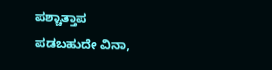ಪಶ್ಚಾತ್ತಾಪ ಪಡಬಹುದೇ ವಿನಾ,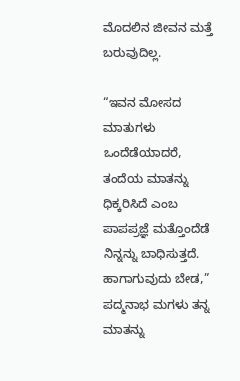ಮೊದಲಿನ ಜೀವನ ಮತ್ತೆ ಬರುವುದಿಲ್ಲ.

“ಇವನ ಮೋಸದ ಮಾತುಗಳು ಒಂದೆಡೆಯಾದರೆ, ತಂದೆಯ ಮಾತನ್ನು ಧಿಕ್ಕರಿಸಿದೆ ಎಂಬ ಪಾಪಪ್ರಜ್ಞೆ ಮತ್ತೊಂದೆಡೆ ನಿನ್ನನ್ನು ಬಾಧಿಸುತ್ತದೆ. ಹಾಗಾಗುವುದು ಬೇಡ,” ಪದ್ಮನಾಭ ಮಗಳು ತನ್ನ ಮಾತನ್ನು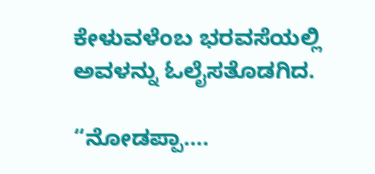ಕೇಳುವಳೆಂಬ ಭರವಸೆಯಲ್ಲಿ ಅವಳನ್ನು ಓಲೈಸತೊಡಗಿದ.

“ನೋಡಪ್ಪಾ….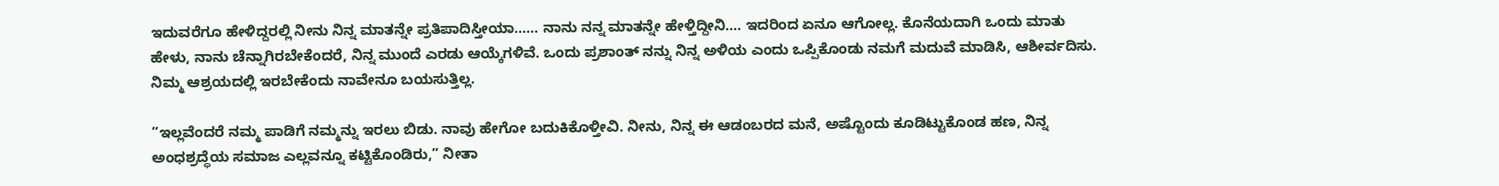ಇದುವರೆಗೂ ಹೇಳಿದ್ದರಲ್ಲಿ ನೀನು ನಿನ್ನ ಮಾತನ್ನೇ ಪ್ರತಿಪಾದಿಸ್ತೀಯಾ…… ನಾನು ನನ್ನ ಮಾತನ್ನೇ ಹೇಳ್ತಿದ್ದೀನಿ…. ಇದರಿಂದ ಏನೂ ಆಗೋಲ್ಲ. ಕೊನೆಯದಾಗಿ ಒಂದು ಮಾತು ಹೇಳು, ನಾನು ಚೆನ್ನಾಗಿರಬೇಕೆಂದರೆ, ನಿನ್ನ ಮುಂದೆ ಎರಡು ಆಯ್ಕೆಗಳಿವೆ. ಒಂದು ಪ್ರಶಾಂತ್‌ ನನ್ನು ನಿನ್ನ ಅಳಿಯ ಎಂದು ಒಪ್ಪಿಕೊಂಡು ನಮಗೆ ಮದುವೆ ಮಾಡಿಸಿ, ಆಶೀರ್ವದಿಸು. ನಿಮ್ಮ ಆಶ್ರಯದಲ್ಲಿ ಇರಬೇಕೆಂದು ನಾವೇನೂ ಬಯಸುತ್ತಿಲ್ಲ.

“ಇಲ್ಲವೆಂದರೆ ನಮ್ಮ ಪಾಡಿಗೆ ನಮ್ಮನ್ನು ಇರಲು ಬಿಡು. ನಾವು ಹೇಗೋ ಬದುಕಿಕೊಳ್ತೀವಿ. ನೀನು, ನಿನ್ನ ಈ ಆಡಂಬರದ ಮನೆ, ಅಷ್ಟೊಂದು ಕೂಡಿಟ್ಟುಕೊಂಡ ಹಣ, ನಿನ್ನ ಅಂಧಶ್ರದ್ಧೆಯ ಸಮಾಜ ಎಲ್ಲವನ್ನೂ ಕಟ್ಟಿಕೊಂಡಿರು,” ನೀತಾ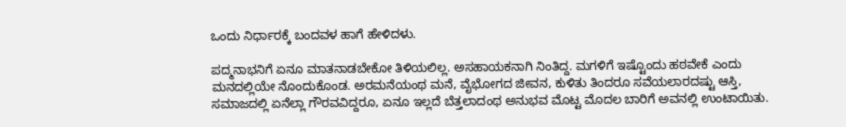ಒಂದು ನಿರ್ಧಾರಕ್ಕೆ ಬಂದವಳ ಹಾಗೆ ಹೇಳಿದಳು.

ಪದ್ಮನಾಭನಿಗೆ ಏನೂ ಮಾತನಾಡಬೇಕೋ ತಿಳಿಯಲಿಲ್ಲ. ಅಸಹಾಯಕನಾಗಿ ನಿಂತಿದ್ದ. ಮಗಳಿಗೆ ಇಷ್ಟೊಂದು ಹಠವೇಕೆ ಎಂದು ಮನದಲ್ಲಿಯೇ ನೊಂದುಕೊಂಡ. ಅರಮನೆಯಂಥ ಮನೆ, ವೈಭೋಗದ ಜೀವನ, ಕುಳಿತು ತಿಂದರೂ ಸವೆಯಲಾರದಷ್ಟು ಆಸ್ತಿ, ಸಮಾಜದಲ್ಲಿ ಏನೆಲ್ಲಾ ಗೌರವವಿದ್ದರೂ, ಏನೂ ಇಲ್ಲದೆ ಬೆತ್ತಲಾದಂಥ ಅನುಭವ ಮೊಟ್ಟ ಮೊದಲ ಬಾರಿಗೆ ಅವನಲ್ಲಿ ಉಂಟಾಯಿತು.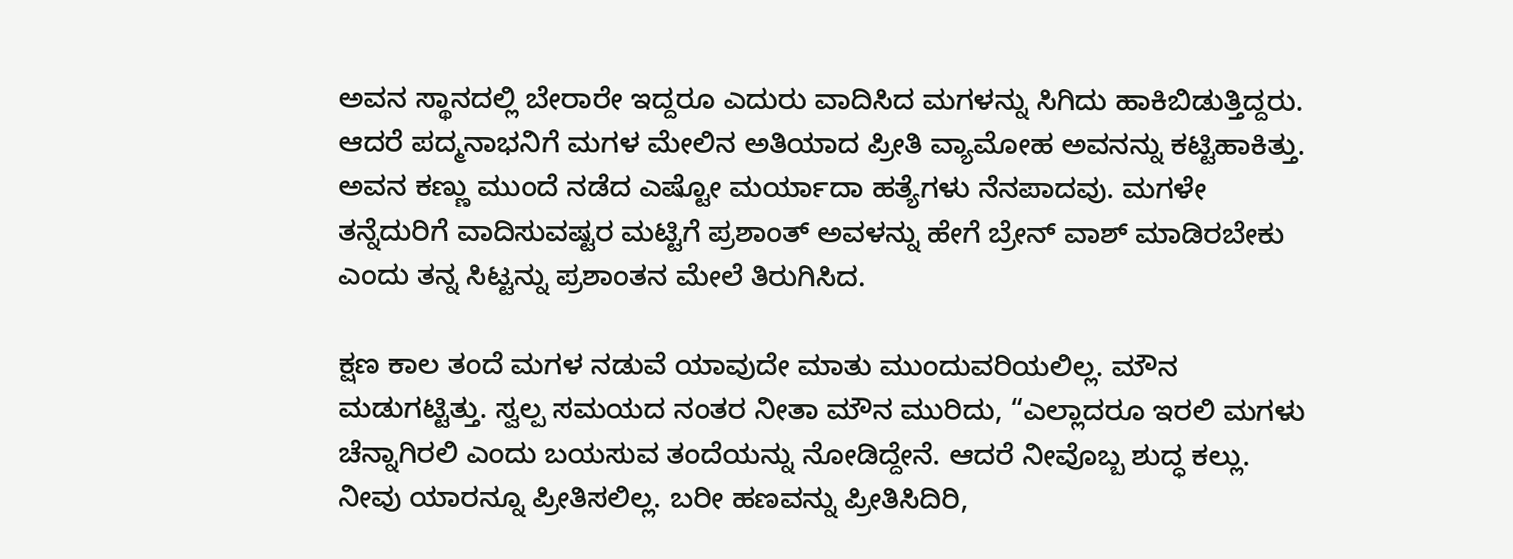ಅವನ ಸ್ಥಾನದಲ್ಲಿ ಬೇರಾರೇ ಇದ್ದರೂ ಎದುರು ವಾದಿಸಿದ ಮಗಳನ್ನು ಸಿಗಿದು ಹಾಕಿಬಿಡುತ್ತಿದ್ದರು. ಆದರೆ ಪದ್ಮನಾಭನಿಗೆ ಮಗಳ ಮೇಲಿನ ಅತಿಯಾದ ಪ್ರೀತಿ ವ್ಯಾಮೋಹ ಅವನನ್ನು ಕಟ್ಟಿಹಾಕಿತ್ತು. ಅವನ ಕಣ್ಣು ಮುಂದೆ ನಡೆದ ಎಷ್ಟೋ ಮರ್ಯಾದಾ ಹತ್ಯೆಗಳು ನೆನಪಾದವು. ಮಗಳೇ ತನ್ನೆದುರಿಗೆ ವಾದಿಸುವಷ್ಟರ ಮಟ್ಟಿಗೆ ಪ್ರಶಾಂತ್‌ ಅವಳನ್ನು ಹೇಗೆ ಬ್ರೇನ್‌ ವಾಶ್‌ ಮಾಡಿರಬೇಕು ಎಂದು ತನ್ನ ಸಿಟ್ಟನ್ನು ಪ್ರಶಾಂತನ ಮೇಲೆ ತಿರುಗಿಸಿದ.

ಕ್ಷಣ ಕಾಲ ತಂದೆ ಮಗಳ ನಡುವೆ ಯಾವುದೇ ಮಾತು ಮುಂದುವರಿಯಲಿಲ್ಲ. ಮೌನ ಮಡುಗಟ್ಟಿತ್ತು. ಸ್ವಲ್ಪ ಸಮಯದ ನಂತರ ನೀತಾ ಮೌನ ಮುರಿದು, “ಎಲ್ಲಾದರೂ ಇರಲಿ ಮಗಳು ಚೆನ್ನಾಗಿರಲಿ ಎಂದು ಬಯಸುವ ತಂದೆಯನ್ನು ನೋಡಿದ್ದೇನೆ. ಆದರೆ ನೀವೊಬ್ಬ ಶುದ್ಧ ಕಲ್ಲು. ನೀವು ಯಾರನ್ನೂ ಪ್ರೀತಿಸಲಿಲ್ಲ. ಬರೀ ಹಣವನ್ನು ಪ್ರೀತಿಸಿದಿರಿ,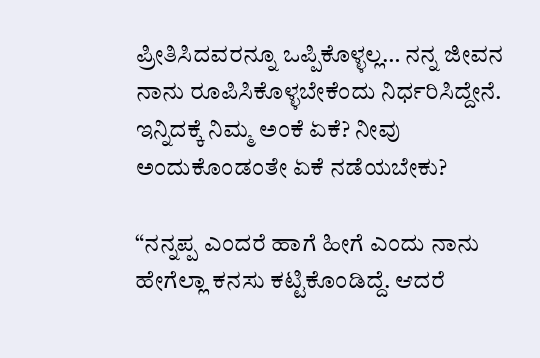ಪ್ರೀತಿಸಿದವರನ್ನೂ ಒಪ್ಪಿಕೊಳ್ಳಲ್ಲ… ನನ್ನ ಜೀವನ ನಾನು ರೂಪಿಸಿಕೊಳ್ಳಬೇಕೆಂದು ನಿರ್ಧರಿಸಿದ್ದೇನೆ. ಇನ್ನಿದಕ್ಕೆ ನಿಮ್ಮ ಅಂಕೆ ಏಕೆ? ನೀವು ಅಂದುಕೊಂಡಂತೇ ಏಕೆ ನಡೆಯಬೇಕು?

“ನನ್ನಪ್ಪ ಎಂದರೆ ಹಾಗೆ ಹೀಗೆ ಎಂದು ನಾನು ಹೇಗೆಲ್ಲಾ ಕನಸು ಕಟ್ಟಿಕೊಂಡಿದ್ದೆ. ಆದರೆ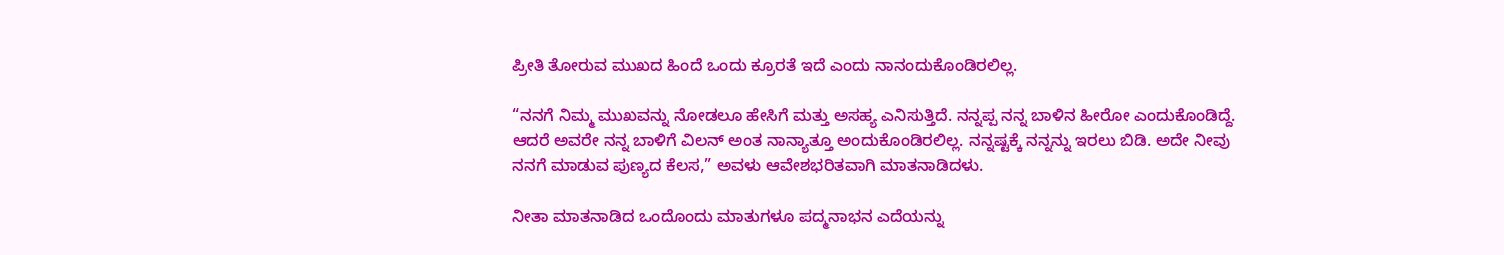ಪ್ರೀತಿ ತೋರುವ ಮುಖದ ಹಿಂದೆ ಒಂದು ಕ್ರೂರತೆ ಇದೆ ಎಂದು ನಾನಂದುಕೊಂಡಿರಲಿಲ್ಲ.

“ನನಗೆ ನಿಮ್ಮ ಮುಖವನ್ನು ನೋಡಲೂ ಹೇಸಿಗೆ ಮತ್ತು ಅಸಹ್ಯ ಎನಿಸುತ್ತಿದೆ. ನನ್ನಪ್ಪ ನನ್ನ ಬಾಳಿನ ಹೀರೋ ಎಂದುಕೊಂಡಿದ್ದೆ. ಆದರೆ ಅವರೇ ನನ್ನ ಬಾಳಿಗೆ ವಿಲನ್‌ ಅಂತ ನಾನ್ಯಾತ್ತೂ ಅಂದುಕೊಂಡಿರಲಿಲ್ಲ. ನನ್ನಷ್ಟಕ್ಕೆ ನನ್ನನ್ನು ಇರಲು ಬಿಡಿ. ಅದೇ ನೀವು ನನಗೆ ಮಾಡುವ ಪುಣ್ಯದ ಕೆಲಸ,” ಅವಳು ಆವೇಶಭರಿತವಾಗಿ ಮಾತನಾಡಿದಳು.

ನೀತಾ ಮಾತನಾಡಿದ ಒಂದೊಂದು ಮಾತುಗಳೂ ಪದ್ಮನಾಭನ ಎದೆಯನ್ನು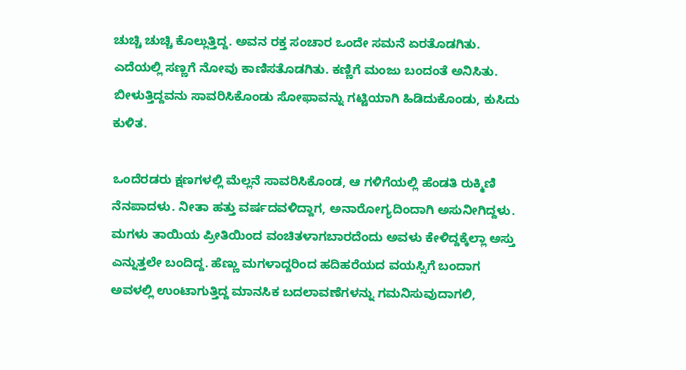ಚುಚ್ಚಿ ಚುಚ್ಚಿ ಕೊಲ್ಲುತ್ತಿದ್ದ. ಅವನ ರಕ್ತ ಸಂಚಾರ ಒಂದೇ ಸಮನೆ ಏರತೊಡಗಿತು. ಎದೆಯಲ್ಲಿ ಸಣ್ಣಗೆ ನೋವು ಕಾಣಿಸತೊಡಗಿತು. ಕಣ್ಣಿಗೆ ಮಂಜು ಬಂದಂತೆ ಅನಿಸಿತು. ಬೀಳುತ್ತಿದ್ದವನು ಸಾವರಿಸಿಕೊಂಡು ಸೋಫಾವನ್ನು ಗಟ್ಟಿಯಾಗಿ ಹಿಡಿದುಕೊಂಡು, ಕುಸಿದು ಕುಳಿತ.

ಒಂದೆರಡರು ಕ್ಷಣಗಳಲ್ಲಿ ಮೆಲ್ಲನೆ ಸಾವರಿಸಿಕೊಂಡ, ಆ ಗಳಿಗೆಯಲ್ಲಿ ಹೆಂಡತಿ ರುಕ್ಮಿಣಿ ನೆನಪಾದಳು. ನೀತಾ ಹತ್ತು ವರ್ಷದವಳಿದ್ದಾಗ, ಅನಾರೋಗ್ಯದಿಂದಾಗಿ ಅಸುನೀಗಿದ್ದಳು. ಮಗಳು ತಾಯಿಯ ಪ್ರೀತಿಯಿಂದ ವಂಚಿತಳಾಗಬಾರದೆಂದು ಅವಳು ಕೇಳಿದ್ದಕ್ಕೆಲ್ಲಾ ಅಸ್ತು ಎನ್ನುತ್ತಲೇ ಬಂದಿದ್ದ. ಹೆಣ್ಣು ಮಗಳಾದ್ದರಿಂದ ಹದಿಹರೆಯದ ವಯಸ್ಸಿಗೆ ಬಂದಾಗ ಅವಳಲ್ಲಿ ಉಂಟಾಗುತ್ತಿದ್ದ ಮಾನಸಿಕ ಬದಲಾವಣೆಗಳನ್ನು ಗಮನಿಸುವುದಾಗಲಿ,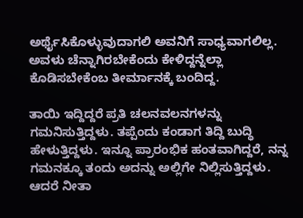ಅರ್ಥೈಸಿಕೊಳ್ಳುವುದಾಗಲಿ ಅವನಿಗೆ ಸಾಧ್ಯವಾಗಲಿಲ್ಲ. ಅವಳು ಚೆನ್ನಾಗಿರಬೇಕೆಂದು ಕೇಳಿದ್ದನ್ನೆಲ್ಲಾ ಕೊಡಿಸಬೇಕೆಂಬ ತೀರ್ಮಾನಕ್ಕೆ ಬಂದಿದ್ದ.

ತಾಯಿ ಇದ್ದಿದ್ದರೆ ಪ್ರತಿ ಚಲನವಲನಗಳನ್ನು ಗಮನಿಸುತ್ತಿದ್ದಳು. ತಪ್ಪೆಂದು ಕಂಡಾಗ ತಿದ್ದಿ ಬುದ್ಧಿ ಹೇಳುತ್ತಿದ್ದಳು. ಇನ್ನೂ ಪ್ರಾರಂಭಿಕ ಹಂತವಾಗಿದ್ದರೆ, ನನ್ನ ಗಮನಕ್ಕೂ ತಂದು ಅದನ್ನು ಅಲ್ಲಿಗೇ ನಿಲ್ಲಿಸುತ್ತಿದ್ದಳು. ಆದರೆ ನೀತಾ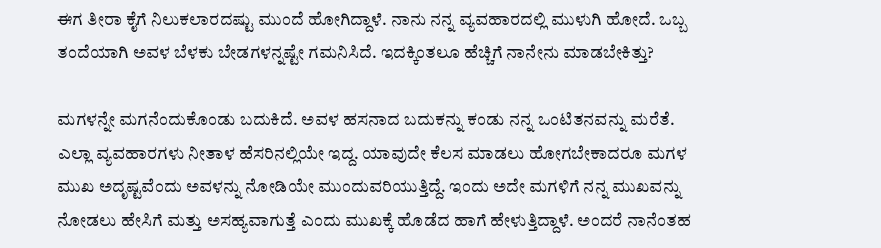ಈಗ ತೀರಾ ಕೈಗೆ ನಿಲುಕಲಾರದಷ್ಟು ಮುಂದೆ ಹೋಗಿದ್ದಾಳೆ. ನಾನು ನನ್ನ ವ್ಯವಹಾರದಲ್ಲಿ ಮುಳುಗಿ ಹೋದೆ. ಒಬ್ಬ ತಂದೆಯಾಗಿ ಅವಳ ಬೆಳಕು ಬೇಡಗಳನ್ನಷ್ಟೇ ಗಮನಿಸಿದೆ. ಇದಕ್ಕಿಂತಲೂ ಹೆಚ್ಚಿಗೆ ನಾನೇನು ಮಾಡಬೇಕಿತ್ತು?

ಮಗಳನ್ನೇ ಮಗನೆಂದುಕೊಂಡು ಬದುಕಿದೆ. ಅವಳ ಹಸನಾದ ಬದುಕನ್ನು ಕಂಡು ನನ್ನ ಒಂಟಿತನವನ್ನು ಮರೆತೆ. ಎಲ್ಲಾ ವ್ಯವಹಾರಗಳು ನೀತಾಳ ಹೆಸರಿನಲ್ಲಿಯೇ ಇದ್ದ. ಯಾವುದೇ ಕೆಲಸ ಮಾಡಲು ಹೋಗಬೇಕಾದರೂ ಮಗಳ ಮುಖ ಅದೃಷ್ಟವೆಂದು ಅವಳನ್ನು ನೋಡಿಯೇ ಮುಂದುವರಿಯುತ್ತಿದ್ದೆ. ಇಂದು ಅದೇ ಮಗಳಿಗೆ ನನ್ನ ಮುಖವನ್ನು ನೋಡಲು ಹೇಸಿಗೆ ಮತ್ತು ಅಸಹ್ಯವಾಗುತ್ತೆ ಎಂದು ಮುಖಕ್ಕೆ ಹೊಡೆದ ಹಾಗೆ ಹೇಳುತ್ತಿದ್ದಾಳೆ. ಅಂದರೆ ನಾನೆಂತಹ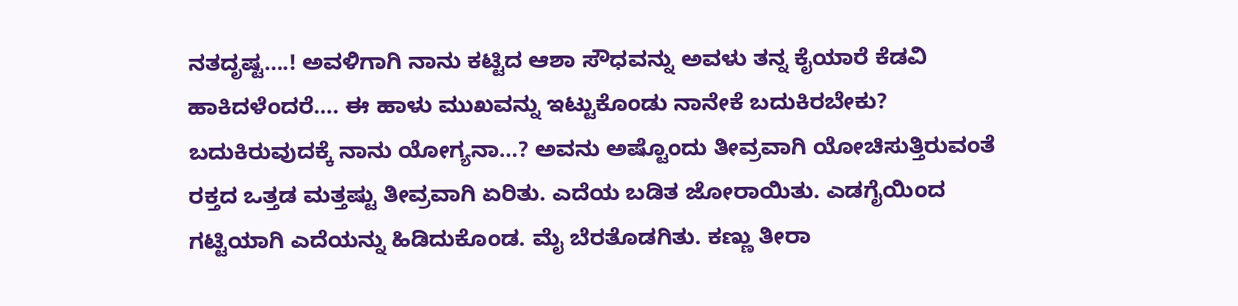ನತದೃಷ್ಟ….! ಅವಳಿಗಾಗಿ ನಾನು ಕಟ್ಟಿದ ಆಶಾ ಸೌಧವನ್ನು ಅವಳು ತನ್ನ ಕೈಯಾರೆ ಕೆಡವಿ ಹಾಕಿದಳೆಂದರೆ…. ಈ ಹಾಳು ಮುಖವನ್ನು ಇಟ್ಟುಕೊಂಡು ನಾನೇಕೆ ಬದುಕಿರಬೇಕು? ಬದುಕಿರುವುದಕ್ಕೆ ನಾನು ಯೋಗ್ಯನಾ…? ಅವನು ಅಷ್ಟೊಂದು ತೀವ್ರವಾಗಿ ಯೋಚಿಸುತ್ತಿರುವಂತೆ ರಕ್ತದ ಒತ್ತಡ ಮತ್ತಷ್ಟು ತೀವ್ರವಾಗಿ ಏರಿತು. ಎದೆಯ ಬಡಿತ ಜೋರಾಯಿತು. ಎಡಗೈಯಿಂದ ಗಟ್ಟಿಯಾಗಿ ಎದೆಯನ್ನು ಹಿಡಿದುಕೊಂಡ. ಮೈ ಬೆರತೊಡಗಿತು. ಕಣ್ಣು ತೀರಾ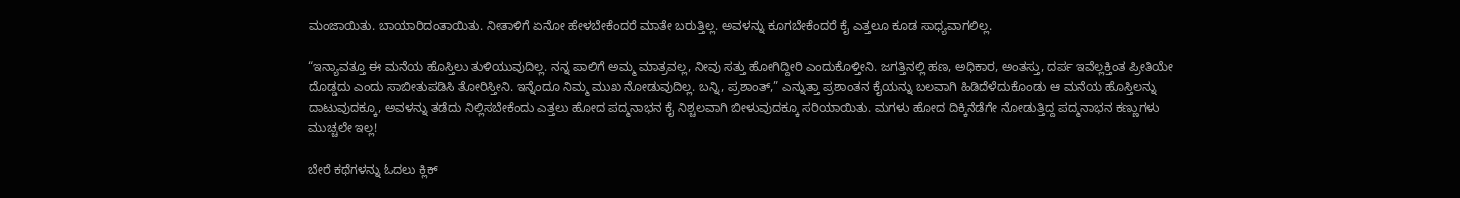ಮಂಜಾಯಿತು. ಬಾಯಾರಿದಂತಾಯಿತು. ನೀತಾಳಿಗೆ ಏನೋ ಹೇಳಬೇಕೆಂದರೆ ಮಾತೇ ಬರುತ್ತಿಲ್ಲ. ಅವಳನ್ನು ಕೂಗಬೇಕೆಂದರೆ ಕೈ ಎತ್ತಲೂ ಕೂಡ ಸಾಧ್ಯವಾಗಲಿಲ್ಲ.

“ಇನ್ಯಾವತ್ತೂ ಈ ಮನೆಯ ಹೊಸ್ತಿಲು ತುಳಿಯುವುದಿಲ್ಲ. ನನ್ನ ಪಾಲಿಗೆ ಅಮ್ಮ ಮಾತ್ರವಲ್ಲ, ನೀವು ಸತ್ತು ಹೋಗಿದ್ದೀರಿ ಎಂದುಕೊಳ್ತೀನಿ. ಜಗತ್ತಿನಲ್ಲಿ ಹಣ, ಅಧಿಕಾರ, ಅಂತಸ್ತು, ದರ್ಪ ಇವೆಲ್ಲಕ್ತಿಂತ ಪ್ರೀತಿಯೇ ದೊಡ್ಡದು ಎಂದು ಸಾಬೀತುಪಡಿಸಿ ತೋರಿಸ್ತೀನಿ. ಇನ್ನೆಂದೂ ನಿಮ್ಮ ಮುಖ ನೋಡುವುದಿಲ್ಲ. ಬನ್ನಿ, ಪ್ರಶಾಂತ್‌,” ಎನ್ನುತ್ತಾ ಪ್ರಶಾಂತನ ಕೈಯನ್ನು ಬಲವಾಗಿ ಹಿಡಿದೆಳೆದುಕೊಂಡು ಆ ಮನೆಯ ಹೊಸ್ತಿಲನ್ನು ದಾಟುವುದಕ್ಕೂ, ಅವಳನ್ನು ತಡೆದು ನಿಲ್ಲಿಸಬೇಕೆಂದು ಎತ್ತಲು ಹೋದ ಪದ್ಮನಾಭನ ಕೈ ನಿಶ್ಚಲವಾಗಿ ಬೀಳುವುದಕ್ಕೂ ಸರಿಯಾಯಿತು. ಮಗಳು ಹೋದ ದಿಕ್ಕಿನೆಡೆಗೇ ನೋಡುತ್ತಿದ್ದ ಪದ್ಮನಾಭನ ಕಣ್ಣುಗಳು ಮುಚ್ಚಲೇ ಇಲ್ಲ!

ಬೇರೆ ಕಥೆಗಳನ್ನು ಓದಲು ಕ್ಲಿಕ್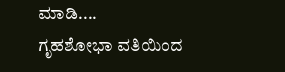ಮಾಡಿ....
ಗೃಹಶೋಭಾ ವತಿಯಿಂದ